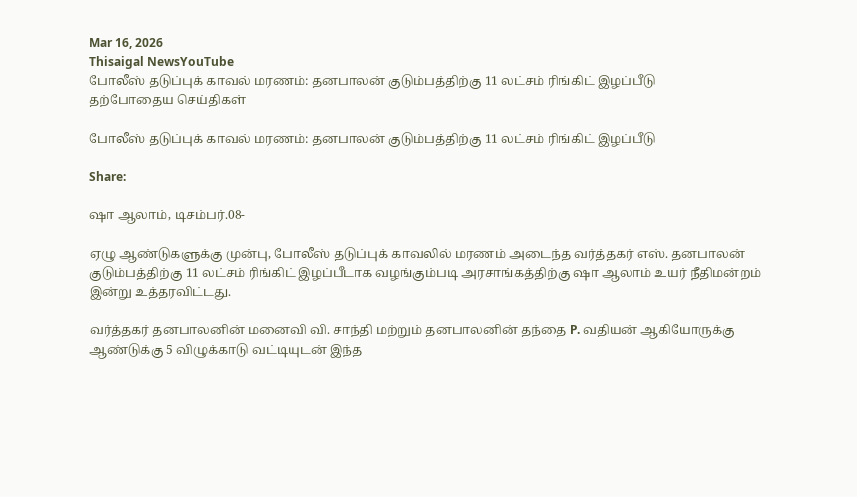Mar 16, 2026
Thisaigal NewsYouTube
போலீஸ் தடுப்புக் காவல் மரணம்: தனபாலன் குடும்பத்திற்கு 11 லட்சம் ரிங்கிட் இழப்பீடு
தற்போதைய செய்திகள்

போலீஸ் தடுப்புக் காவல் மரணம்: தனபாலன் குடும்பத்திற்கு 11 லட்சம் ரிங்கிட் இழப்பீடு

Share:

ஷா ஆலாம், டிசம்பர்.08-

ஏழு ஆண்டுகளுக்கு முன்பு, போலீஸ் தடுப்புக் காவலில் மரணம் அடைந்த வர்த்தகர் எஸ். தனபாலன் குடும்பத்திற்கு 11 லட்சம் ரிங்கிட் இழப்பீடாக வழங்கும்படி அரசாங்கத்திற்கு ஷா ஆலாம் உயர் நீதிமன்றம் இன்று உத்தரவிட்டது.

வர்த்தகர் தனபாலனின் மனைவி வி. சாந்தி மற்றும் தனபாலனின் தந்தை P. வதியன் ஆகியோருக்கு ஆண்டுக்கு 5 விழுக்காடு வட்டியுடன் இந்த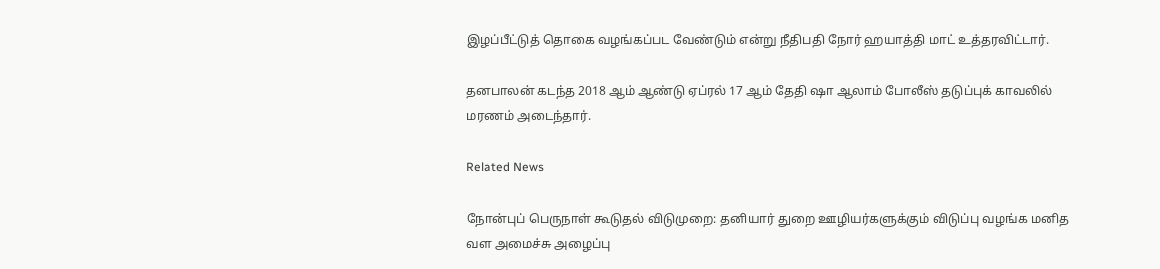இழப்பீட்டுத் தொகை வழங்கப்பட வேண்டும் என்று நீதிபதி நோர் ஹயாத்தி மாட் உத்தரவிட்டார்.

தனபாலன் கடந்த 2018 ஆம் ஆண்டு ஏப்ரல் 17 ஆம் தேதி ஷா ஆலாம் போலீஸ் தடுப்புக் காவலில் மரணம் அடைந்தார்.

Related News

நோன்புப் பெருநாள் கூடுதல் விடுமுறை: தனியார் துறை ஊழியர்களுக்கும் விடுப்பு வழங்க மனித வள அமைச்சு அழைப்பு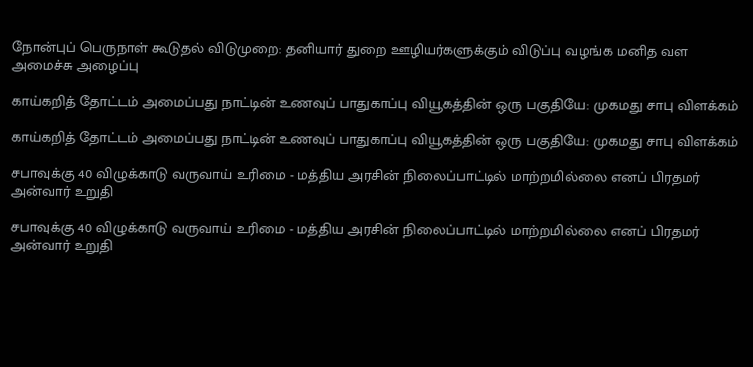நோன்புப் பெருநாள் கூடுதல் விடுமுறை: தனியார் துறை ஊழியர்களுக்கும் விடுப்பு வழங்க மனித வள அமைச்சு அழைப்பு

காய்கறித் தோட்டம் அமைப்பது நாட்டின் உணவுப் பாதுகாப்பு வியூகத்தின் ஒரு பகுதியே: முகமது சாபு விளக்கம்

காய்கறித் தோட்டம் அமைப்பது நாட்டின் உணவுப் பாதுகாப்பு வியூகத்தின் ஒரு பகுதியே: முகமது சாபு விளக்கம்

சபாவுக்கு 40 விழுக்காடு வருவாய் உரிமை - மத்திய அரசின் நிலைப்பாட்டில் மாற்றமில்லை எனப் பிரதமர் அன்வார் உறுதி

சபாவுக்கு 40 விழுக்காடு வருவாய் உரிமை - மத்திய அரசின் நிலைப்பாட்டில் மாற்றமில்லை எனப் பிரதமர் அன்வார் உறுதி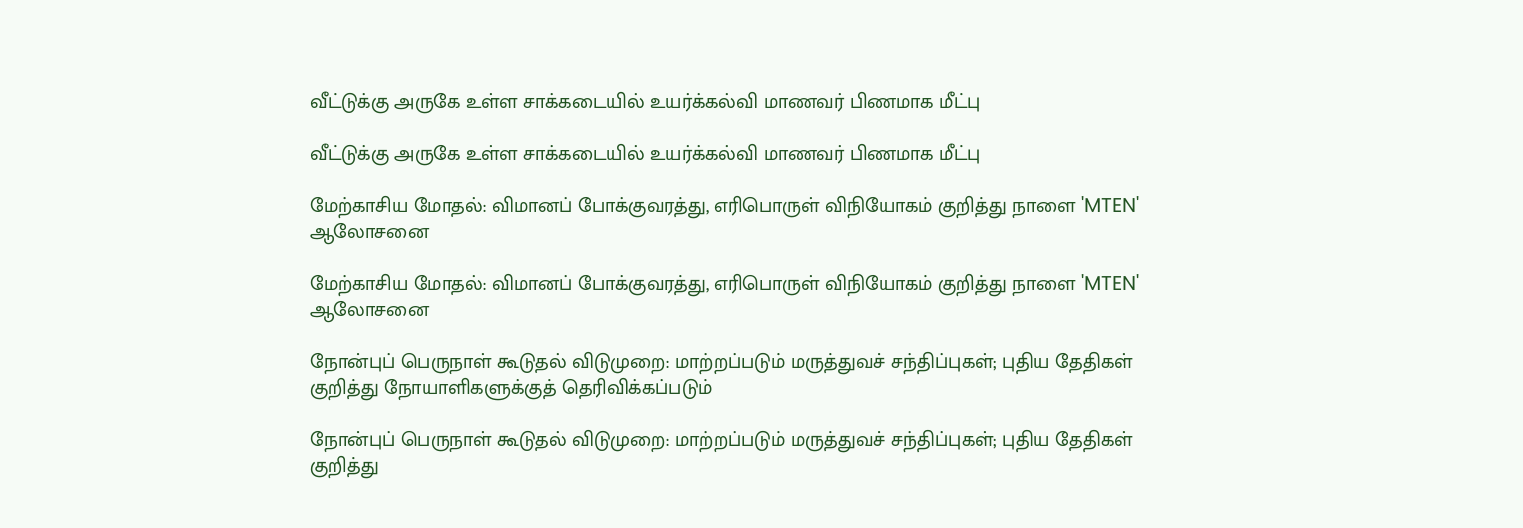வீட்டுக்கு அருகே உள்ள சாக்கடையில் உயர்க்கல்வி மாணவர் பிணமாக மீட்பு

வீட்டுக்கு அருகே உள்ள சாக்கடையில் உயர்க்கல்வி மாணவர் பிணமாக மீட்பு

மேற்காசிய மோதல்: விமானப் போக்குவரத்து, எரிபொருள் விநியோகம் குறித்து நாளை 'MTEN' ஆலோசனை

மேற்காசிய மோதல்: விமானப் போக்குவரத்து, எரிபொருள் விநியோகம் குறித்து நாளை 'MTEN' ஆலோசனை

நோன்புப் பெருநாள் கூடுதல் விடுமுறை: மாற்றப்படும் மருத்துவச் சந்திப்புகள்; புதிய தேதிகள் குறித்து நோயாளிகளுக்குத் தெரிவிக்கப்படும்

நோன்புப் பெருநாள் கூடுதல் விடுமுறை: மாற்றப்படும் மருத்துவச் சந்திப்புகள்; புதிய தேதிகள் குறித்து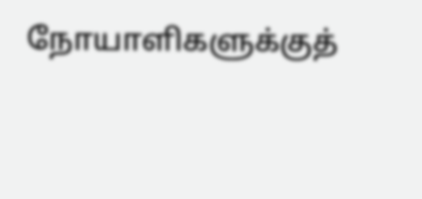நோயாளிகளுக்குத்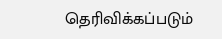தெரிவிக்கப்படும்